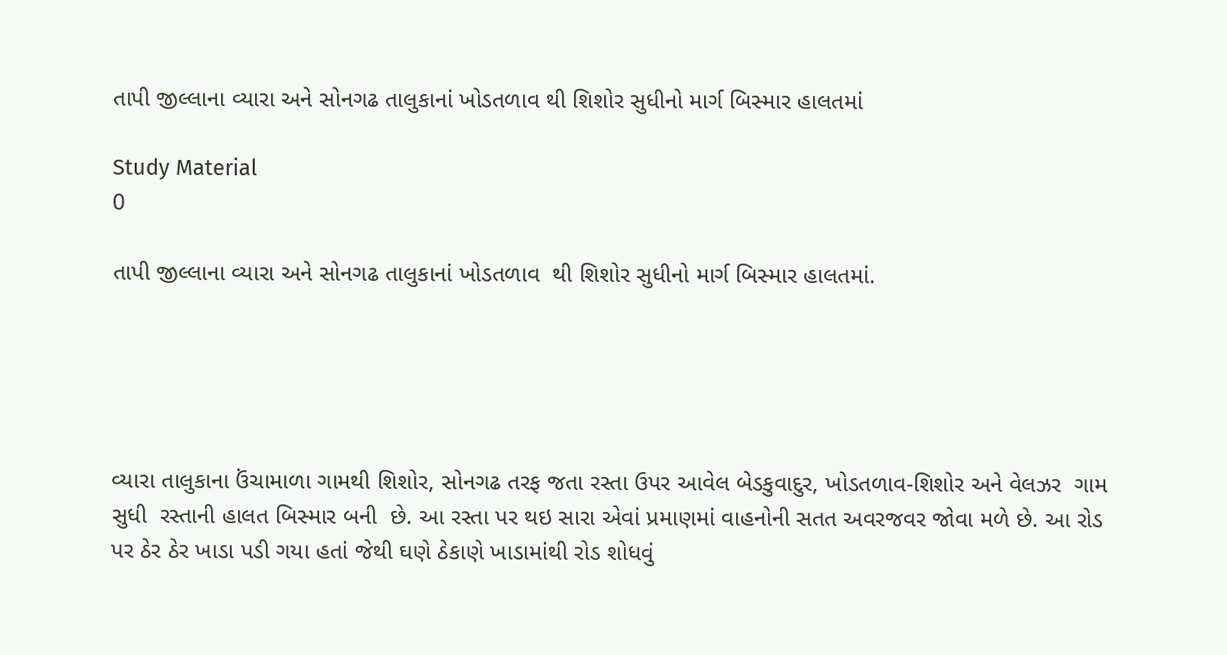તાપી જીલ્લાના વ્યારા અને સોનગઢ તાલુકાનાં ખોડતળાવ થી શિશોર સુધીનો માર્ગ બિસ્માર હાલતમાં

Study Material
0

તાપી જીલ્લાના વ્યારા અને સોનગઢ તાલુકાનાં ખોડતળાવ  થી શિશોર સુધીનો માર્ગ બિસ્માર હાલતમાં.





વ્યારા તાલુકાના ઉંચામાળા ગામથી શિશોર, સોનગઢ તરફ જતા રસ્તા ઉપર આવેલ બેડકુવાદુર, ખોડતળાવ-શિશોર અને વેલઝર  ગામ સુધી  રસ્તાની હાલત બિસ્માર બની  છે. આ રસ્તા પર થઇ સારા એવાં પ્રમાણમાં વાહનોની સતત અવરજવર જોવા મળે છે. આ રોડ પર ઠેર ઠેર ખાડા પડી ગયા હતાં જેથી ઘણે ઠેકાણે ખાડામાંથી રોડ શોધવું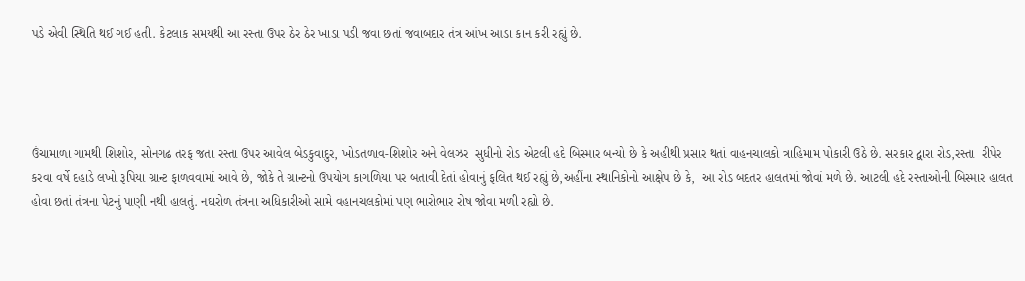પડે એવી સ્થિતિ થઈ ગઈ હતી. કેટલાક સમયથી આ રસ્તા ઉપર ઠેર ઠેર ખાડા પડી જવા છતાં જવાબદાર તંત્ર આંખ આડા કાન કરી રહ્યું છે.




ઉંચામાળા ગામથી શિશોર, સોનગઢ તરફ જતા રસ્તા ઉપર આવેલ બેડકુવાદુર, ખોડતળાવ-શિશોર અને વેલઝર  સુધીનો રોડ એટલી હદે બિસ્માર બન્યો છે કે અહીથી પ્રસાર થતાં વાહનચાલકો ત્રાહિમામ પોકારી ઉઠે છે. સરકાર દ્વારા રોડ,રસ્તા  રીપેર કરવા વર્ષે દહાડે લખો રૂપિયા ગ્રાન્ટ ફાળવવામાં આવે છે, જોકે તે ગ્રાન્ટનો ઉપયોગ કાગળિયા પર બતાવી દેતાં હોવાનું ફલિત થઈ રહ્યું છે,અહીંના સ્થાનિકોનો આક્ષેપ છે કે,  આ રોડ બદતર હાલતમાં જોવાં મળે છે. આટલી હદે રસ્તાઓની બિસ્માર હાલત હોવા છતાં તંત્રના પેટનું પાણી નથી હાલતું. નઘરોળ તંત્રના અધિકારીઓ સામે વહાનચલકોમાં પણ ભારોભાર રોષ જોવા મળી રહ્યો છે.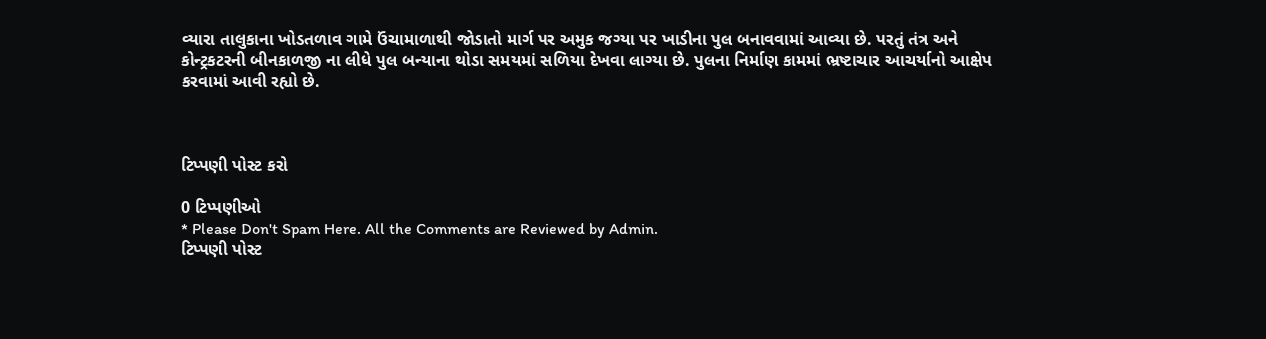વ્યારા તાલુકાના ખોડતળાવ ગામે ઉંચામાળાથી જોડાતો માર્ગ પર અમુક જગ્યા પર ખાડીના પુલ બનાવવામાં આવ્યા છે. પરતું તંત્ર અને કોન્ટ્રકટરની બીનકાળજી ના લીધે પુલ બન્યાના થોડા સમયમાં સળિયા દેખવા લાગ્યા છે. પુલના નિર્માણ કામમાં ભ્રષ્ટાચાર આચર્યાનો આક્ષેપ કરવામાં આવી રહ્યો છે.



ટિપ્પણી પોસ્ટ કરો

0 ટિપ્પણીઓ
* Please Don't Spam Here. All the Comments are Reviewed by Admin.
ટિપ્પણી પોસ્ટ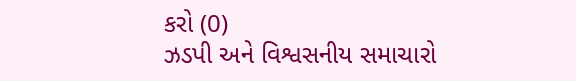કરો (0)
ઝડપી અને વિશ્વસનીય સમાચારો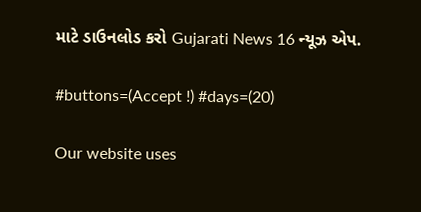માટે ડાઉનલોડ કરો Gujarati News 16 ન્યૂઝ એપ.

#buttons=(Accept !) #days=(20)

Our website uses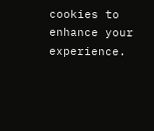cookies to enhance your experience.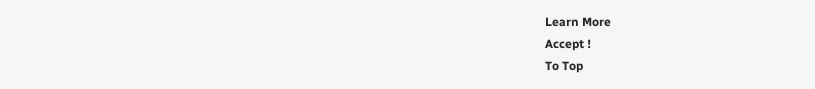Learn More
Accept !
To Top